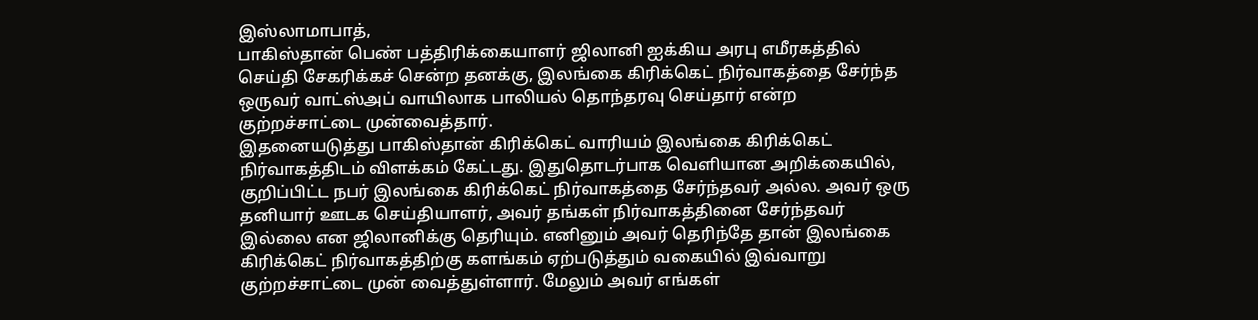இஸ்லாமாபாத்,
பாகிஸ்தான் பெண் பத்திரிக்கையாளர் ஜிலானி ஐக்கிய அரபு எமீரகத்தில் செய்தி சேகரிக்கச் சென்ற தனக்கு, இலங்கை கிரிக்கெட் நிர்வாகத்தை சேர்ந்த ஒருவர் வாட்ஸ்அப் வாயிலாக பாலியல் தொந்தரவு செய்தார் என்ற குற்றச்சாட்டை முன்வைத்தார்.
இதனையடுத்து பாகிஸ்தான் கிரிக்கெட் வாரியம் இலங்கை கிரிக்கெட் நிர்வாகத்திடம் விளக்கம் கேட்டது. இதுதொடர்பாக வெளியான அறிக்கையில், குறிப்பிட்ட நபர் இலங்கை கிரிக்கெட் நிர்வாகத்தை சேர்ந்தவர் அல்ல. அவர் ஒரு தனியார் ஊடக செய்தியாளர், அவர் தங்கள் நிர்வாகத்தினை சேர்ந்தவர் இல்லை என ஜிலானிக்கு தெரியும். எனினும் அவர் தெரிந்தே தான் இலங்கை கிரிக்கெட் நிர்வாகத்திற்கு களங்கம் ஏற்படுத்தும் வகையில் இவ்வாறு குற்றச்சாட்டை முன் வைத்துள்ளார். மேலும் அவர் எங்கள்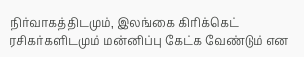நிர்வாகத்திடமும், இலங்கை கிரிக்கெட் ரசிகர்களிடமும் மன்னிப்பு கேட்க வேண்டும் என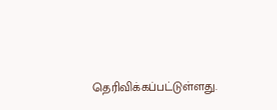தெரிவிக்கப்பட்டுள்ளது.